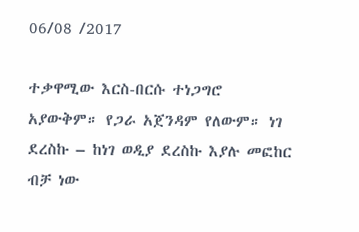06/08 /2017

ተቃዋሚው እርስ-በርሱ ተነጋግሮ አያውቅም። የጋራ አጀንዳም የለውም። ነገ ደረስኩ – ከነገ ወዲያ ደረስኩ እያሉ መፎከር ብቻ ነው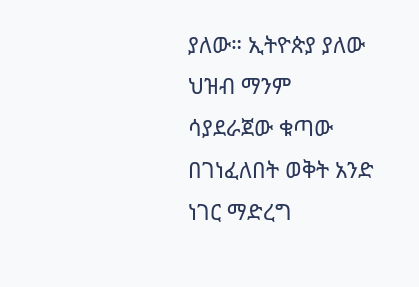ያለው። ኢትዮጵያ ያለው ህዝብ ማንም ሳያደራጀው ቁጣው በገነፈለበት ወቅት አንድ ነገር ማድረግ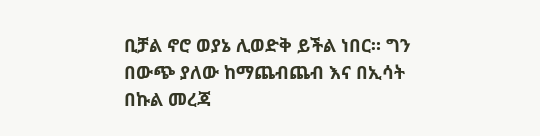ቢቻል ኖሮ ወያኔ ሊወድቅ ይችል ነበር። ግን በውጭ ያለው ከማጨብጨብ እና በኢሳት በኩል መረጃ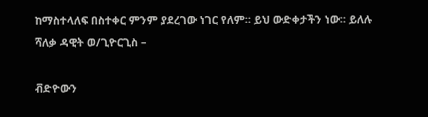ከማስተላለፍ በስተቀር ምንም ያደረገው ነገር የለም። ይህ ውድቀታችን ነው። ይለሉ ሻለቃ ዳዊት ወ/ጊዮርጊስ –

ቭድዮውን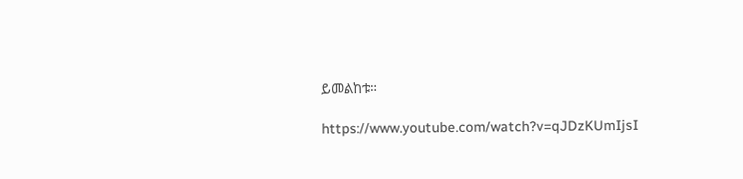ይመልከቱ።

https://www.youtube.com/watch?v=qJDzKUmIjsI